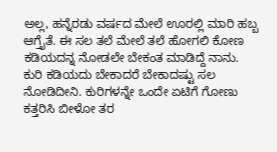ಅಲ್ಲ, ಹನ್ನೆರಡು ವರ್ಷದ ಮೇಲೆ ಊರಲ್ಲಿ ಮಾರಿ ಹಬ್ಬ ಆಗ್ತೈತೆ. ಈ ಸಲ ತಲೆ ಮೇಲೆ ತಲೆ ಹೋಗಲಿ ಕೋಣ ಕಡಿಯದನ್ನ ನೋಡಲೇ ಬೇಕಂತ ಮಾಡಿದ್ದೆ ನಾನು. ಕುರಿ ಕಡಿಯದು ಬೇಕಾದರೆ ಬೇಕಾದಷ್ಟು ಸಲ ನೋಡಿದೀನಿ. ಕುರಿಗಳನ್ನೇ ಒಂದೇ ಏಟಿಗೆ ಗೋಣು ಕತ್ತರಿಸಿ ಬೀಳೋ ತರ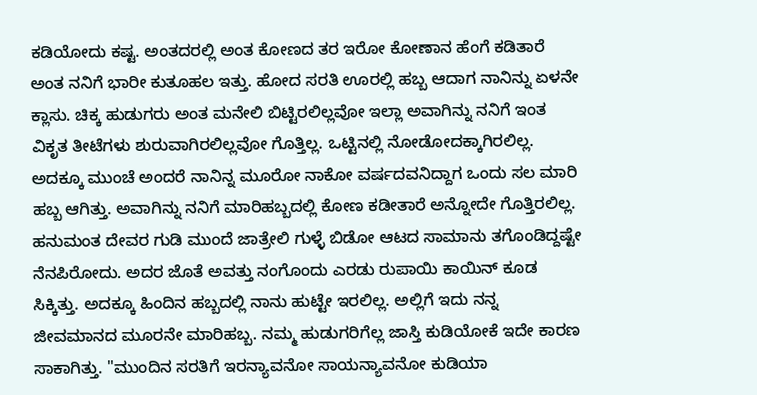ಕಡಿಯೋದು ಕಷ್ಟ. ಅಂತದರಲ್ಲಿ ಅಂತ ಕೋಣದ ತರ ಇರೋ ಕೋಣಾನ ಹೆಂಗೆ ಕಡಿತಾರೆ ಅಂತ ನನಿಗೆ ಭಾರೀ ಕುತೂಹಲ ಇತ್ತು. ಹೋದ ಸರತಿ ಊರಲ್ಲಿ ಹಬ್ಬ ಆದಾಗ ನಾನಿನ್ನು ಏಳನೇ ಕ್ಲಾಸು. ಚಿಕ್ಕ ಹುಡುಗರು ಅಂತ ಮನೇಲಿ ಬಿಟ್ಟಿರಲಿಲ್ಲವೋ ಇಲ್ಲಾ ಅವಾಗಿನ್ನು ನನಿಗೆ ಇಂತ ವಿಕೃತ ತೀಟೆಗಳು ಶುರುವಾಗಿರಲಿಲ್ಲವೋ ಗೊತ್ತಿಲ್ಲ. ಒಟ್ಟಿನಲ್ಲಿ ನೋಡೋದಕ್ಕಾಗಿರಲಿಲ್ಲ.
ಅದಕ್ಕೂ ಮುಂಚೆ ಅಂದರೆ ನಾನಿನ್ನ ಮೂರೋ ನಾಕೋ ವರ್ಷದವನಿದ್ದಾಗ ಒಂದು ಸಲ ಮಾರಿ ಹಬ್ಬ ಆಗಿತ್ತು. ಅವಾಗಿನ್ನು ನನಿಗೆ ಮಾರಿಹಬ್ಬದಲ್ಲಿ ಕೋಣ ಕಡೀತಾರೆ ಅನ್ನೋದೇ ಗೊತ್ತಿರಲಿಲ್ಲ. ಹನುಮಂತ ದೇವರ ಗುಡಿ ಮುಂದೆ ಜಾತ್ರೇಲಿ ಗುಳ್ಳೆ ಬಿಡೋ ಆಟದ ಸಾಮಾನು ತಗೊಂಡಿದ್ದಷ್ಟೇ ನೆನಪಿರೋದು. ಅದರ ಜೊತೆ ಅವತ್ತು ನಂಗೊಂದು ಎರಡು ರುಪಾಯಿ ಕಾಯಿನ್ ಕೂಡ ಸಿಕ್ಕಿತ್ತು. ಅದಕ್ಕೂ ಹಿಂದಿನ ಹಬ್ಬದಲ್ಲಿ ನಾನು ಹುಟ್ಟೇ ಇರಲಿಲ್ಲ. ಅಲ್ಲಿಗೆ ಇದು ನನ್ನ ಜೀವಮಾನದ ಮೂರನೇ ಮಾರಿಹಬ್ಬ. ನಮ್ಮ ಹುಡುಗರಿಗೆಲ್ಲ ಜಾಸ್ತಿ ಕುಡಿಯೋಕೆ ಇದೇ ಕಾರಣ ಸಾಕಾಗಿತ್ತು. "ಮುಂದಿನ ಸರತಿಗೆ ಇರನ್ಯಾವನೋ ಸಾಯನ್ಯಾವನೋ ಕುಡಿಯಾ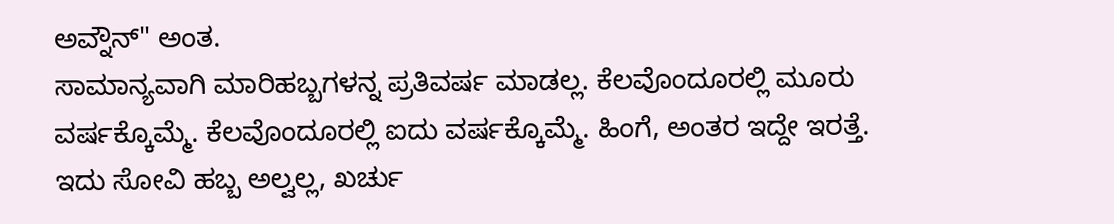ಅವ್ನೌನ್" ಅಂತ.
ಸಾಮಾನ್ಯವಾಗಿ ಮಾರಿಹಬ್ಬಗಳನ್ನ ಪ್ರತಿವರ್ಷ ಮಾಡಲ್ಲ. ಕೆಲವೊಂದೂರಲ್ಲಿ ಮೂರು ವರ್ಷಕ್ಕೊಮ್ಮೆ. ಕೆಲವೊಂದೂರಲ್ಲಿ ಐದು ವರ್ಷಕ್ಕೊಮ್ಮೆ. ಹಿಂಗೆ, ಅಂತರ ಇದ್ದೇ ಇರತ್ತೆ. ಇದು ಸೋವಿ ಹಬ್ಬ ಅಲ್ವಲ್ಲ, ಖರ್ಚು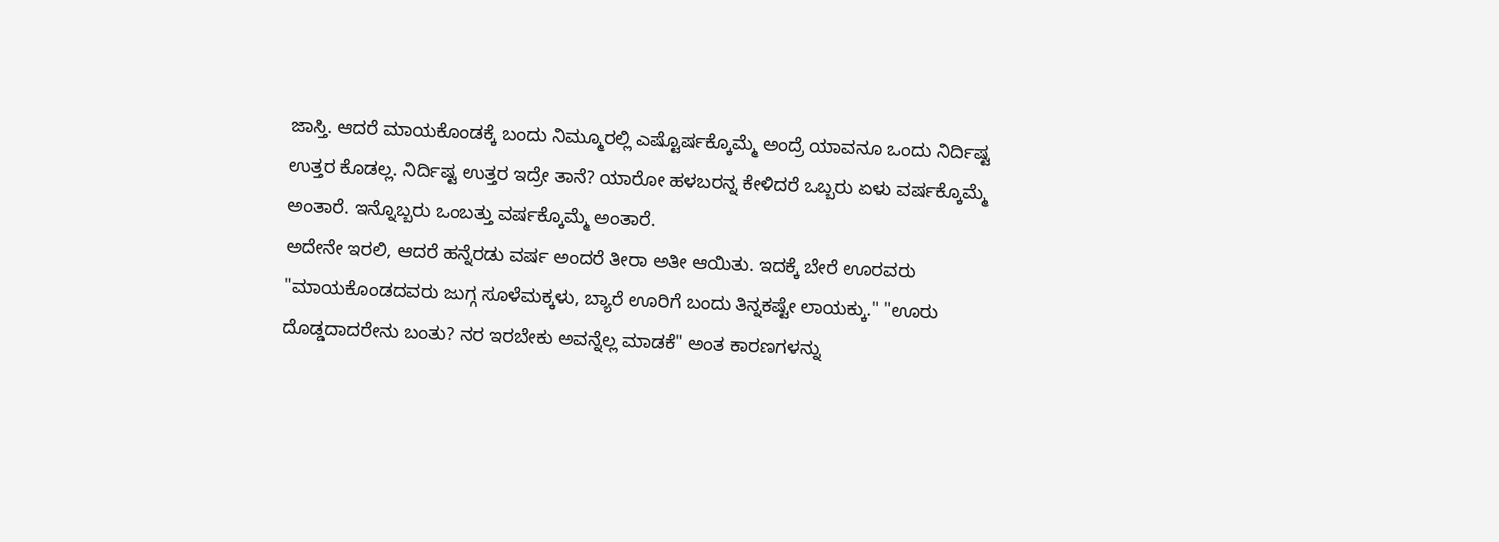ಜಾಸ್ತಿ. ಆದರೆ ಮಾಯಕೊಂಡಕ್ಕೆ ಬಂದು ನಿಮ್ಮೂರಲ್ಲಿ ಎಷ್ಟೊರ್ಷಕ್ಕೊಮ್ಮೆ ಅಂದ್ರೆ ಯಾವನೂ ಒಂದು ನಿರ್ದಿಷ್ಟ ಉತ್ತರ ಕೊಡಲ್ಲ. ನಿರ್ದಿಷ್ಟ ಉತ್ತರ ಇದ್ರೇ ತಾನೆ? ಯಾರೋ ಹಳಬರನ್ನ ಕೇಳಿದರೆ ಒಬ್ಬರು ಏಳು ವರ್ಷಕ್ಕೊಮ್ಮೆ ಅಂತಾರೆ. ಇನ್ನೊಬ್ಬರು ಒಂಬತ್ತು ವರ್ಷಕ್ಕೊಮ್ಮೆ ಅಂತಾರೆ.
ಅದೇನೇ ಇರಲಿ, ಆದರೆ ಹನ್ನೆರಡು ವರ್ಷ ಅಂದರೆ ತೀರಾ ಅತೀ ಆಯಿತು. ಇದಕ್ಕೆ ಬೇರೆ ಊರವರು "ಮಾಯಕೊಂಡದವರು ಜುಗ್ಗ ಸೂಳೆಮಕ್ಕಳು, ಬ್ಯಾರೆ ಊರಿಗೆ ಬಂದು ತಿನ್ನಕಷ್ಟೇ ಲಾಯಕ್ಕು." "ಊರು ದೊಡ್ಡದಾದರೇನು ಬಂತು? ನರ ಇರಬೇಕು ಅವನ್ನೆಲ್ಲ ಮಾಡಕೆ" ಅಂತ ಕಾರಣಗಳನ್ನು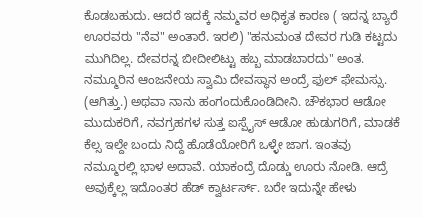ಕೊಡಬಹುದು. ಆದರೆ ಇದಕ್ಕೆ ನಮ್ಮವರ ಅಧಿಕೃತ ಕಾರಣ ( ಇದನ್ನ ಬ್ಯಾರೆ ಊರವರು "ನೆವ" ಅಂತಾರೆ. ಇರಲಿ) "ಹನುಮಂತ ದೇವರ ಗುಡಿ ಕಟ್ಟದು ಮುಗಿದಿಲ್ಲ. ದೇವರನ್ನ ಬೀದೀಲಿಟ್ಟು ಹಬ್ಬ ಮಾಡಬಾರದು" ಅಂತ.
ನಮ್ಮೂರಿನ ಆಂಜನೇಯ ಸ್ವಾಮಿ ದೇವಸ್ಥಾನ ಅಂದ್ರೆ ಫುಲ್ ಫೇಮಸ್ಸು. (ಆಗಿತ್ತು.) ಅಥವಾ ನಾನು ಹಂಗಂದುಕೊಂಡಿದೀನಿ. ಚೌಕಭಾರ ಆಡೋ ಮುದುಕರಿಗೆ, ನವಗ್ರಹಗಳ ಸುತ್ತ ಐಸ್ಪೈಸ್ ಆಡೋ ಹುಡುಗರಿಗೆ, ಮಾಡಕೆ ಕೆಲ್ಸ ಇಲ್ದೇ ಬಂದು ನಿದ್ದೆ ಹೊಡೆಯೋರಿಗೆ ಒಳ್ಳೇ ಜಾಗ. ಇಂತವು ನಮ್ಮೂರಲ್ಲಿ ಭಾಳ ಅದಾವೆ. ಯಾಕಂದ್ರೆ ದೊಡ್ಡು ಊರು ನೋಡಿ. ಆದ್ರೆ ಅವುಕ್ಕೆಲ್ಲ ಇದೊಂತರ ಹೆಡ್ ಕ್ವಾರ್ಟರ್ಸ್. ಬರೇ ಇದುನ್ನೇ ಹೇಳು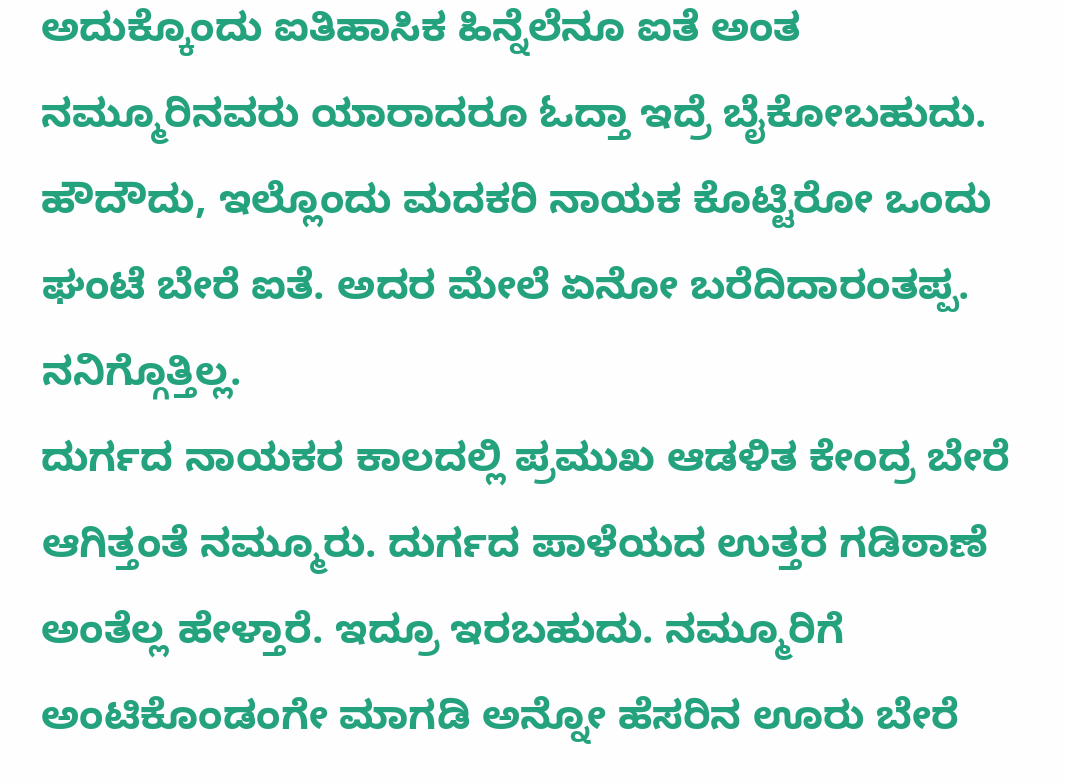ಅದುಕ್ಕೊಂದು ಐತಿಹಾಸಿಕ ಹಿನ್ನೆಲೆನೂ ಐತೆ ಅಂತ ನಮ್ಮೂರಿನವರು ಯಾರಾದರೂ ಓದ್ತಾ ಇದ್ರೆ ಬೈಕೋಬಹುದು. ಹೌದೌದು, ಇಲ್ಲೊಂದು ಮದಕರಿ ನಾಯಕ ಕೊಟ್ಟಿರೋ ಒಂದು ಘಂಟೆ ಬೇರೆ ಐತೆ. ಅದರ ಮೇಲೆ ಏನೋ ಬರೆದಿದಾರಂತಪ್ಪ. ನನಿಗ್ಗೊತ್ತಿಲ್ಲ.
ದುರ್ಗದ ನಾಯಕರ ಕಾಲದಲ್ಲಿ ಪ್ರಮುಖ ಆಡಳಿತ ಕೇಂದ್ರ ಬೇರೆ ಆಗಿತ್ತಂತೆ ನಮ್ಮೂರು. ದುರ್ಗದ ಪಾಳೆಯದ ಉತ್ತರ ಗಡಿಠಾಣೆ ಅಂತೆಲ್ಲ ಹೇಳ್ತಾರೆ. ಇದ್ರೂ ಇರಬಹುದು. ನಮ್ಮೂರಿಗೆ ಅಂಟಿಕೊಂಡಂಗೇ ಮಾಗಡಿ ಅನ್ನೋ ಹೆಸರಿನ ಊರು ಬೇರೆ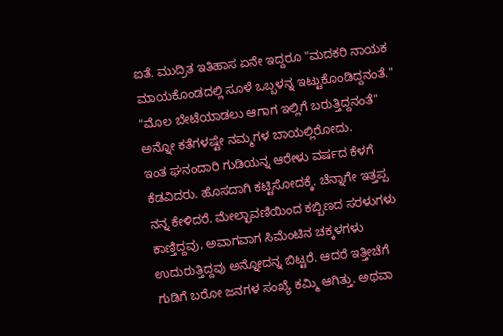ಐತೆ. ಮುದ್ರಿತ ಇತಿಹಾಸ ಏನೇ ಇದ್ದರೂ "ಮದಕರಿ ನಾಯಕ ಮಾಯಕೊಂಡದಲ್ಲಿ ಸೂಳೆ ಒಬ್ಬಳನ್ನ ಇಟ್ಟುಕೊಂಡಿದ್ದನಂತೆ." "ಮೊಲ ಬೇಟೆಯಾಡಲು ಆಗಾಗ ಇಲ್ಲಿಗೆ ಬರುತ್ತಿದ್ದನಂತೆ" ಅನ್ನೋ ಕತೆಗಳಷ್ಟೇ ನಮ್ಮಗಳ ಬಾಯಲ್ಲಿರೋದು.
ಇಂತ ಘನಂದಾರಿ ಗುಡಿಯನ್ನ ಆರೇಳು ವರ್ಷದ ಕೆಳಗೆ ಕೆಡವಿದರು. ಹೊಸದಾಗಿ ಕಟ್ಟಿಸೋದಕ್ಕೆ. ಚೆನ್ನಾಗೇ ಇತ್ತಪ್ಪ ನನ್ನ ಕೇಳಿದರೆ. ಮೇಲ್ಛಾವಣಿಯಿಂದ ಕಬ್ಬಿಣದ ಸರಳುಗಳು ಕಾಣ್ತಿದ್ದವು, ಅವಾಗವಾಗ ಸಿಮೆಂಟಿನ ಚಕ್ಕಳಗಳು ಉದುರುತ್ತಿದ್ದವು ಅನ್ನೋದನ್ನ ಬಿಟ್ಟರೆ. ಆದರೆ ಇತ್ತೀಚೆಗೆ ಗುಡಿಗೆ ಬರೋ ಜನಗಳ ಸಂಖ್ಯೆ ಕಮ್ಮಿ ಆಗಿತ್ತು. ಅಥವಾ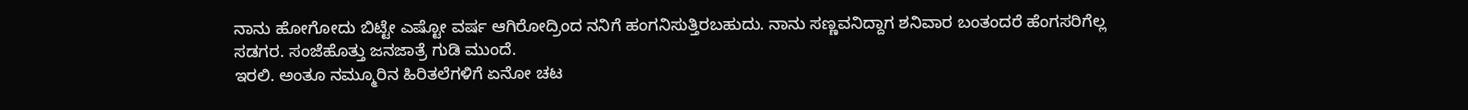ನಾನು ಹೋಗೋದು ಬಿಟ್ಟೇ ಎಷ್ಟೋ ವರ್ಷ ಆಗಿರೋದ್ರಿಂದ ನನಿಗೆ ಹಂಗನಿಸುತ್ತಿರಬಹುದು. ನಾನು ಸಣ್ಣವನಿದ್ದಾಗ ಶನಿವಾರ ಬಂತಂದರೆ ಹೆಂಗಸರಿಗೆಲ್ಲ ಸಡಗರ. ಸಂಜೆಹೊತ್ತು ಜನಜಾತ್ರೆ ಗುಡಿ ಮುಂದೆ.
ಇರಲಿ. ಅಂತೂ ನಮ್ಮೂರಿನ ಹಿರಿತಲೆಗಳಿಗೆ ಏನೋ ಚಟ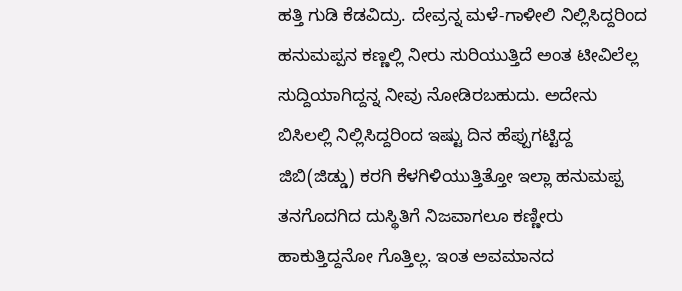ಹತ್ತಿ ಗುಡಿ ಕೆಡವಿದ್ರು. ದೇವ್ರನ್ನ ಮಳೆ-ಗಾಳೀಲಿ ನಿಲ್ಲಿಸಿದ್ದರಿಂದ ಹನುಮಪ್ಪನ ಕಣ್ಣಲ್ಲಿ ನೀರು ಸುರಿಯುತ್ತಿದೆ ಅಂತ ಟೀವಿಲೆಲ್ಲ ಸುದ್ದಿಯಾಗಿದ್ದನ್ನ ನೀವು ನೋಡಿರಬಹುದು. ಅದೇನು ಬಿಸಿಲಲ್ಲಿ ನಿಲ್ಲಿಸಿದ್ದರಿಂದ ಇಷ್ಟು ದಿನ ಹೆಪ್ಪುಗಟ್ಟಿದ್ದ ಜಿಬಿ(ಜಿಡ್ಡು) ಕರಗಿ ಕೆಳಗಿಳಿಯುತ್ತಿತ್ತೋ ಇಲ್ಲಾ ಹನುಮಪ್ಪ ತನಗೊದಗಿದ ದುಸ್ಥಿತಿಗೆ ನಿಜವಾಗಲೂ ಕಣ್ಣೀರು ಹಾಕುತ್ತಿದ್ದನೋ ಗೊತ್ತಿಲ್ಲ. ಇಂತ ಅವಮಾನದ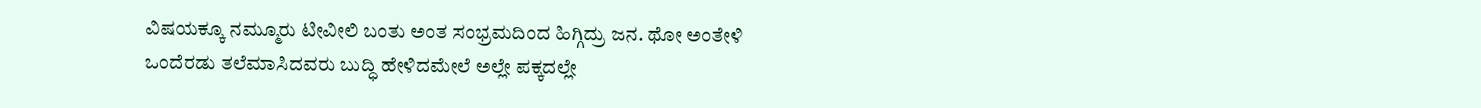ವಿಷಯಕ್ಕೂ ನಮ್ಮೂರು ಟೀವೀಲಿ ಬಂತು ಅಂತ ಸಂಭ್ರಮದಿಂದ ಹಿಗ್ಗಿದ್ರು ಜನ. ಥೋ ಅಂತೇಳಿ ಒಂದೆರಡು ತಲೆಮಾಸಿದವರು ಬುದ್ಧಿ ಹೇಳಿದಮೇಲೆ ಅಲ್ಲೇ ಪಕ್ಕದಲ್ಲೇ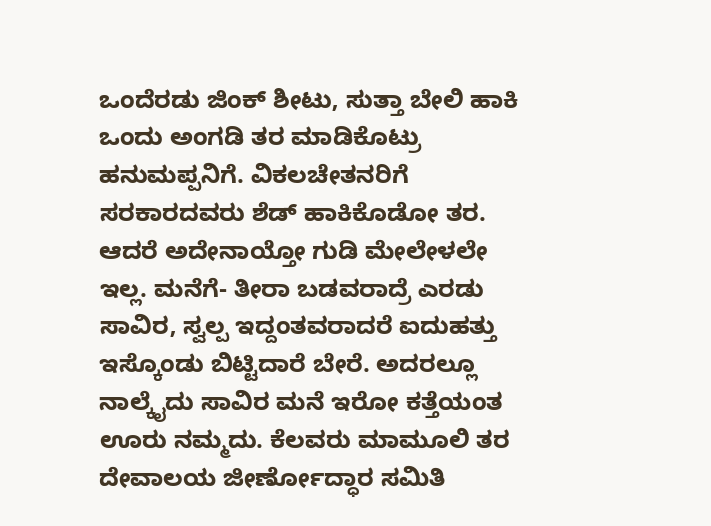ಒಂದೆರಡು ಜಿಂಕ್ ಶೀಟು, ಸುತ್ತಾ ಬೇಲಿ ಹಾಕಿ ಒಂದು ಅಂಗಡಿ ತರ ಮಾಡಿಕೊಟ್ರು ಹನುಮಪ್ಪನಿಗೆ. ವಿಕಲಚೇತನರಿಗೆ ಸರಕಾರದವರು ಶೆಡ್ ಹಾಕಿಕೊಡೋ ತರ.
ಆದರೆ ಅದೇನಾಯ್ತೋ ಗುಡಿ ಮೇಲೇಳಲೇ ಇಲ್ಲ. ಮನೆಗೆ- ತೀರಾ ಬಡವರಾದ್ರೆ ಎರಡು ಸಾವಿರ, ಸ್ವಲ್ಪ ಇದ್ದಂತವರಾದರೆ ಐದುಹತ್ತು ಇಸ್ಕೊಂಡು ಬಿಟ್ಟಿದಾರೆ ಬೇರೆ. ಅದರಲ್ಲೂ ನಾಲ್ಕೈದು ಸಾವಿರ ಮನೆ ಇರೋ ಕತ್ತೆಯಂತ ಊರು ನಮ್ಮದು. ಕೆಲವರು ಮಾಮೂಲಿ ತರ ದೇವಾಲಯ ಜೀರ್ಣೋದ್ಧಾರ ಸಮಿತಿ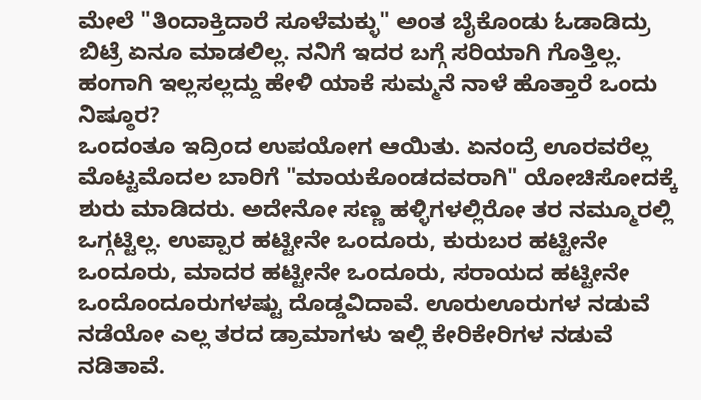ಮೇಲೆ "ತಿಂದಾಕ್ತಿದಾರೆ ಸೂಳೆಮಕ್ಳು" ಅಂತ ಬೈಕೊಂಡು ಓಡಾಡಿದ್ರು ಬಿಟ್ರೆ ಏನೂ ಮಾಡಲಿಲ್ಲ. ನನಿಗೆ ಇದರ ಬಗ್ಗೆ ಸರಿಯಾಗಿ ಗೊತ್ತಿಲ್ಲ. ಹಂಗಾಗಿ ಇಲ್ಲಸಲ್ಲದ್ದು ಹೇಳಿ ಯಾಕೆ ಸುಮ್ಮನೆ ನಾಳೆ ಹೊತ್ತಾರೆ ಒಂದು ನಿಷ್ಠೂರ?
ಒಂದಂತೂ ಇದ್ರಿಂದ ಉಪಯೋಗ ಆಯಿತು. ಏನಂದ್ರೆ ಊರವರೆಲ್ಲ ಮೊಟ್ಟಮೊದಲ ಬಾರಿಗೆ "ಮಾಯಕೊಂಡದವರಾಗಿ" ಯೋಚಿಸೋದಕ್ಕೆ ಶುರು ಮಾಡಿದರು. ಅದೇನೋ ಸಣ್ಣ ಹಳ್ಳಿಗಳಲ್ಲಿರೋ ತರ ನಮ್ಮೂರಲ್ಲಿ ಒಗ್ಗಟ್ಟಿಲ್ಲ. ಉಪ್ಪಾರ ಹಟ್ಟೀನೇ ಒಂದೂರು, ಕುರುಬರ ಹಟ್ಟೀನೇ ಒಂದೂರು, ಮಾದರ ಹಟ್ಟೀನೇ ಒಂದೂರು, ಸರಾಯದ ಹಟ್ಟೀನೇ ಒಂದೊಂದೂರುಗಳಷ್ಟು ದೊಡ್ಡವಿದಾವೆ. ಊರುಊರುಗಳ ನಡುವೆ ನಡೆಯೋ ಎಲ್ಲ ತರದ ಡ್ರಾಮಾಗಳು ಇಲ್ಲಿ ಕೇರಿಕೇರಿಗಳ ನಡುವೆ ನಡಿತಾವೆ.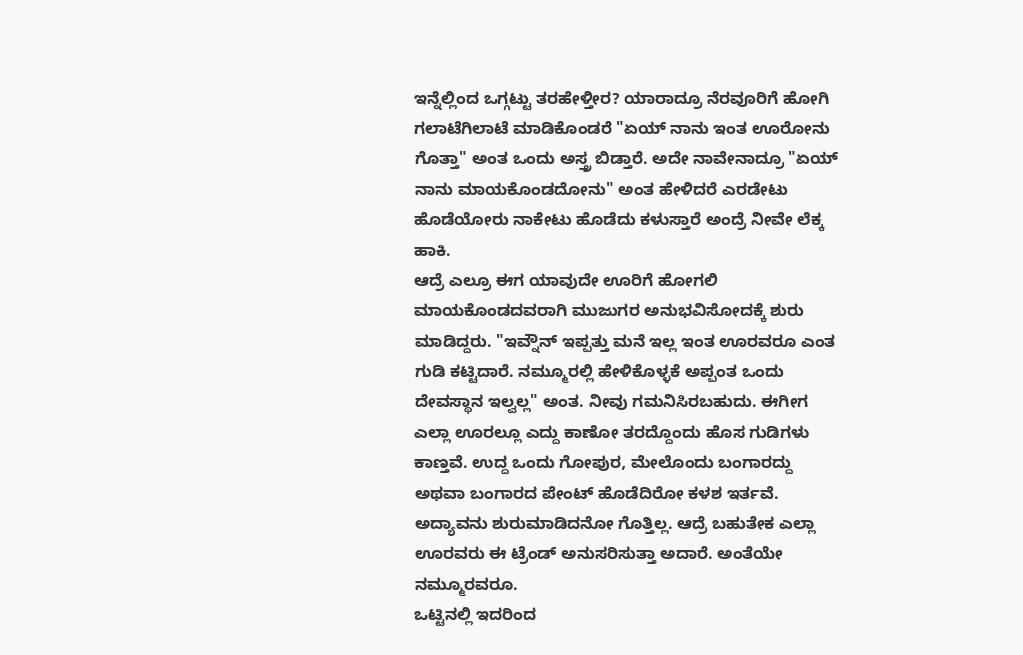ಇನ್ನೆಲ್ಲಿಂದ ಒಗ್ಗಟ್ಟು ತರಹೇಳ್ತೀರ? ಯಾರಾದ್ರೂ ನೆರವೂರಿಗೆ ಹೋಗಿ ಗಲಾಟೆಗಿಲಾಟೆ ಮಾಡಿಕೊಂಡರೆ "ಏಯ್ ನಾನು ಇಂತ ಊರೋನು ಗೊತ್ತಾ" ಅಂತ ಒಂದು ಅಸ್ತ್ರ ಬಿಡ್ತಾರೆ. ಅದೇ ನಾವೇನಾದ್ರೂ "ಏಯ್ ನಾನು ಮಾಯಕೊಂಡದೋನು" ಅಂತ ಹೇಳಿದರೆ ಎರಡೇಟು ಹೊಡೆಯೋರು ನಾಕೇಟು ಹೊಡೆದು ಕಳುಸ್ತಾರೆ ಅಂದ್ರೆ ನೀವೇ ಲೆಕ್ಕ ಹಾಕಿ.
ಆದ್ರೆ ಎಲ್ರೂ ಈಗ ಯಾವುದೇ ಊರಿಗೆ ಹೋಗಲಿ ಮಾಯಕೊಂಡದವರಾಗಿ ಮುಜುಗರ ಅನುಭವಿಸೋದಕ್ಕೆ ಶುರು ಮಾಡಿದ್ದರು. "ಇವ್ನೌನ್ ಇಪ್ಪತ್ತು ಮನೆ ಇಲ್ಲ ಇಂತ ಊರವರೂ ಎಂತ ಗುಡಿ ಕಟ್ಟಿದಾರೆ. ನಮ್ಮೂರಲ್ಲಿ ಹೇಳಿಕೊಳ್ಳಕೆ ಅಪ್ಪಂತ ಒಂದು ದೇವಸ್ಥಾನ ಇಲ್ವಲ್ಲ" ಅಂತ. ನೀವು ಗಮನಿಸಿರಬಹುದು. ಈಗೀಗ ಎಲ್ಲಾ ಊರಲ್ಲೂ ಎದ್ದು ಕಾಣೋ ತರದ್ದೊಂದು ಹೊಸ ಗುಡಿಗಳು ಕಾಣ್ತವೆ. ಉದ್ದ ಒಂದು ಗೋಪುರ, ಮೇಲೊಂದು ಬಂಗಾರದ್ದು ಅಥವಾ ಬಂಗಾರದ ಪೇಂಟ್ ಹೊಡೆದಿರೋ ಕಳಶ ಇರ್ತವೆ. ಅದ್ಯಾವನು ಶುರುಮಾಡಿದನೋ ಗೊತ್ತಿಲ್ಲ. ಆದ್ರೆ ಬಹುತೇಕ ಎಲ್ಲಾ ಊರವರು ಈ ಟ್ರೆಂಡ್ ಅನುಸರಿಸುತ್ತಾ ಅದಾರೆ. ಅಂತೆಯೇ ನಮ್ಮೂರವರೂ.
ಒಟ್ಟಿನಲ್ಲಿ ಇದರಿಂದ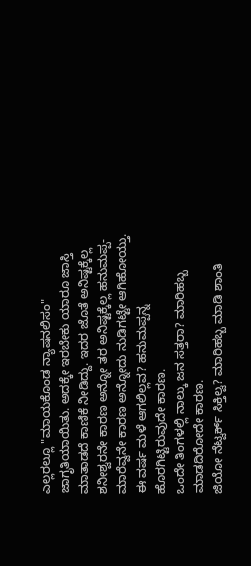ಎಲ್ಲರಲ್ಲೂ "ಮಾಯಕೊಂಡ ನ್ಯಾಷನಲಿಸಂ" ಜಾಗೃತಿಯಾಯಿತು. ಅದಕ್ಕೇ ಇರಬೇಕು ಯಾರೂ ಜಾಸ್ತಿ ಮಾತಾಡದೆ ಕಾಣಿಕೆ ನೀಡಿದ್ದು. ಇದರ ಜೊತೆ ಅನಿಷ್ಟಕ್ಕೆಲ್ಲ ಶನೀಶ್ವರನೇ ಕಾರಣ ಅನ್ನೋ ತರ ಅನಿಷ್ಟಕ್ಕೆಲ್ಲ ಹನುಮಪ್ಪ-ಮಾರೆವ್ವನೇ ಕಾರಣ ಅನ್ನೋದು ನುಡಿಗಟ್ಟೇ ಆಗಿಹೋಯ್ತು.
ಈ ವರ್ಷ ಮಳೆ ಆಗಲಿಲ್ಲವ? ಹನುಮಪ್ಪನ್ನ ಹೊರಗಿಟ್ಟಿರುವುದೇ ಕಾರಣ.
ಒಂದೇ ತಿಂಗಳಲ್ಲಿ ನಾಲ್ಕು ಜನ ಸತ್ತರಾ? ಮಾರಿಹಬ್ಬ ಮಾಡದಿರೋದೇ ಕಾರಣ.
ಜಿಯೋ ನೆಟ್ವರ್ಕ್ ಸಿಕ್ತಿಲ್ವ? ಮಾರಿಹಬ್ಬ ಮಾಡಿ ಶಾಂತಿ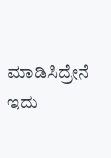ಮಾಡಿಸಿದ್ರೇನೆ ಇದು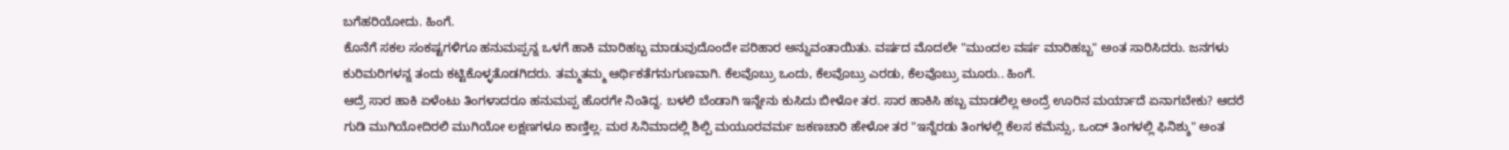ಬಗೆಹರಿಯೋದು. ಹಿಂಗೆ.
ಕೊನೆಗೆ ಸಕಲ ಸಂಕಷ್ಟಗಳಿಗೂ ಹನುಮಪ್ಪನ್ನ ಒಳಗೆ ಹಾಕಿ ಮಾರಿಹಬ್ಬ ಮಾಡುವುದೊಂದೇ ಪರಿಹಾರ ಅನ್ನುವಂತಾಯಿತು. ವರ್ಷದ ಮೊದಲೇ "ಮುಂದಲ ವರ್ಷ ಮಾರಿಹಬ್ಬ" ಅಂತ ಸಾರಿಸಿದರು. ಜನಗಳು ಕುರಿಮರಿಗಳನ್ನ ತಂದು ಕಟ್ಟಿಕೊಳ್ಳತೊಡಗಿದರು. ತಮ್ಮತಮ್ಮ ಆರ್ಥಿಕತೆಗನುಗುಣವಾಗಿ. ಕೆಲವೊಬ್ರು ಒಂದು, ಕೆಲವೊಬ್ರು ಎರಡು, ಕೆಲವೊಬ್ರು ಮೂರು.. ಹಿಂಗೆ.
ಆದ್ರೆ ಸಾರ ಹಾಕಿ ಏಳೆಂಟು ತಿಂಗಳಾದರೂ ಹನುಮಪ್ಪ ಹೊರಗೇ ನಿಂತಿದ್ದ. ಬಳಲಿ ಬೆಂಡಾಗಿ ಇನ್ನೇನು ಕುಸಿದು ಬೀಳೋ ತರ. ಸಾರ ಹಾಕಿಸಿ ಹಬ್ಬ ಮಾಡಲಿಲ್ಲ ಅಂದ್ರೆ ಊರಿನ ಮರ್ಯಾದೆ ಏನಾಗಬೇಕು? ಆದರೆ ಗುಡಿ ಮುಗಿಯೋದಿರಲಿ ಮುಗಿಯೋ ಲಕ್ಷಣಗಳೂ ಕಾಣ್ತಿಲ್ಲ. ಮಠ ಸಿನಿಮಾದಲ್ಲಿ ಶಿಲ್ಪಿ ಮಯೂರವರ್ಮ ಜಕಣಚಾರಿ ಹೇಳೋ ತರ "ಇನ್ನೆರಡು ತಿಂಗಳಲ್ಲಿ ಕೆಲಸ ಕಮೆನ್ಸು, ಒಂದ್ ತಿಂಗಳಲ್ಲಿ ಫಿನಿಶ್ಶು" ಅಂತ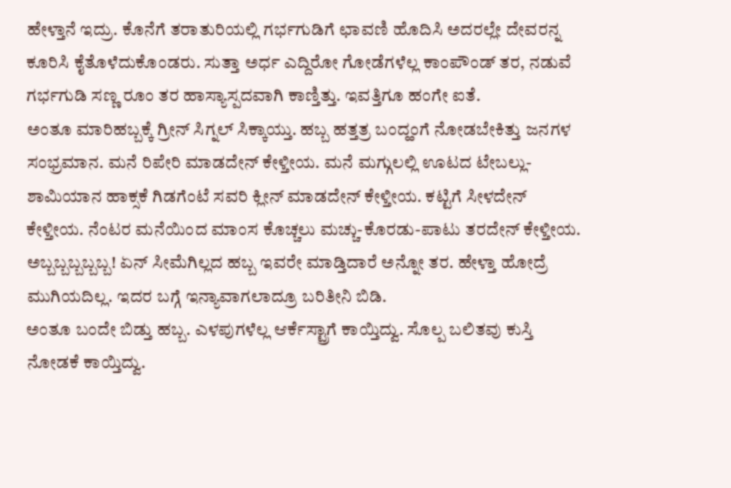ಹೇಳ್ತಾನೆ ಇದ್ರು. ಕೊನೆಗೆ ತರಾತುರಿಯಲ್ಲಿ ಗರ್ಭಗುಡಿಗೆ ಛಾವಣಿ ಹೊದಿಸಿ ಅದರಲ್ಲೇ ದೇವರನ್ನ ಕೂರಿಸಿ ಕೈತೊಳೆದುಕೊಂಡರು. ಸುತ್ತಾ ಅರ್ಧ ಎದ್ದಿರೋ ಗೋಡೆಗಳೆಲ್ಲ ಕಾಂಪೌಂಡ್ ತರ, ನಡುವೆ ಗರ್ಭಗುಡಿ ಸಣ್ಣ ರೂಂ ತರ ಹಾಸ್ಯಾಸ್ಪದವಾಗಿ ಕಾಣ್ತಿತ್ತು. ಇವತ್ತಿಗೂ ಹಂಗೇ ಐತೆ.
ಅಂತೂ ಮಾರಿಹಬ್ಬಕ್ಕೆ ಗ್ರೀನ್ ಸಿಗ್ನಲ್ ಸಿಕ್ಕಾಯ್ತು. ಹಬ್ಬ ಹತ್ತತ್ರ ಬಂದ್ಹಂಗೆ ನೋಡಬೇಕಿತ್ತು ಜನಗಳ ಸಂಭ್ರಮಾನ. ಮನೆ ರಿಪೇರಿ ಮಾಡದೇನ್ ಕೇಳ್ತೀಯ. ಮನೆ ಮಗ್ಗುಲಲ್ಲಿ ಊಟದ ಟೇಬಲ್ಲು-ಶಾಮಿಯಾನ ಹಾಕ್ಸಕೆ ಗಿಡಗೆಂಟೆ ಸವರಿ ಕ್ಲೀನ್ ಮಾಡದೇನ್ ಕೇಳ್ತೀಯ. ಕಟ್ಟಿಗೆ ಸೀಳದೇನ್ ಕೇಳ್ತೀಯ. ನೆಂಟರ ಮನೆಯಿಂದ ಮಾಂಸ ಕೊಚ್ಚಲು ಮಚ್ಚು-ಕೊರಡು-ಪಾಟು ತರದೇನ್ ಕೇಳ್ತೀಯ. ಅಬ್ಬಬ್ಬಬ್ಬಬ್ಬಬ್ಬ! ಏನ್ ಸೀಮೆಗಿಲ್ಲದ ಹಬ್ಬ ಇವರೇ ಮಾಡ್ತಿದಾರೆ ಅನ್ನೋ ತರ. ಹೇಳ್ತಾ ಹೋದ್ರೆ ಮುಗಿಯದಿಲ್ಲ. ಇದರ ಬಗ್ಗೆ ಇನ್ಯಾವಾಗಲಾದ್ರೂ ಬರಿತೀನಿ ಬಿಡಿ.
ಅಂತೂ ಬಂದೇ ಬಿಡ್ತು ಹಬ್ಬ. ಎಳಪುಗಳೆಲ್ಲ ಆರ್ಕೆಸ್ಟ್ರಾಗೆ ಕಾಯ್ತಿದ್ವು. ಸೊಲ್ಪ ಬಲಿತವು ಕುಸ್ತಿ ನೋಡಕೆ ಕಾಯ್ತಿದ್ವು.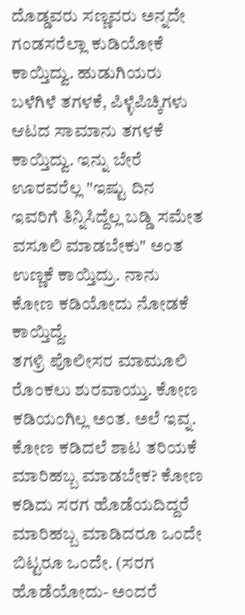ದೊಡ್ಡವರು ಸಣ್ಣವರು ಅನ್ನದೇ ಗಂಡಸರೆಲ್ಲಾ ಕುಡಿಯೋಕೆ ಕಾಯ್ತಿದ್ವು. ಹುಡುಗಿಯರು ಬಳೆಗಿಳೆ ತಗಳಕೆ, ಪಿಳ್ಳೆಪಿಚ್ಕಿಗಳು ಆಟದ ಸಾಮಾನು ತಗಳಕೆ ಕಾಯ್ತಿದ್ವು. ಇನ್ನು ಬೇರೆ ಊರವರೆಲ್ಲ "ಇಷ್ಟು ದಿನ ಇವರಿಗೆ ತಿನ್ನಿಸಿದ್ದೆಲ್ಲ ಬಡ್ಡಿ ಸಮೇತ ವಸೂಲಿ ಮಾಡಬೇಕು" ಅಂತ ಉಣ್ಣಕೆ ಕಾಯ್ತಿದ್ರು. ನಾನು ಕೋಣ ಕಡಿಯೋದು ನೋಡಕೆ ಕಾಯ್ತಿದ್ದೆ.
ತಗಳ್ರಿ ಪೊಲೀಸರ ಮಾಮೂಲಿ ರೊಂಕಲು ಶುರವಾಯ್ತು. ಕೋಣ ಕಡಿಯಂಗಿಲ್ಲ ಅಂತ. ಅಲೆ ಇವ್ನ. ಕೋಣ ಕಡಿದಲೆ ಶಾಟ ತರಿಯಕೆ ಮಾರಿಹಬ್ಬ ಮಾಡಬೇಕ? ಕೋಣ ಕಡಿದು ಸರಗ ಹೊಡೆಯದಿದ್ದರೆ ಮಾರಿಹಬ್ಬ ಮಾಡಿದರೂ ಒಂದೇ ಬಿಟ್ಟರೂ ಒಂದೇ. (ಸರಗ ಹೊಡೆಯೋದು- ಅಂದರೆ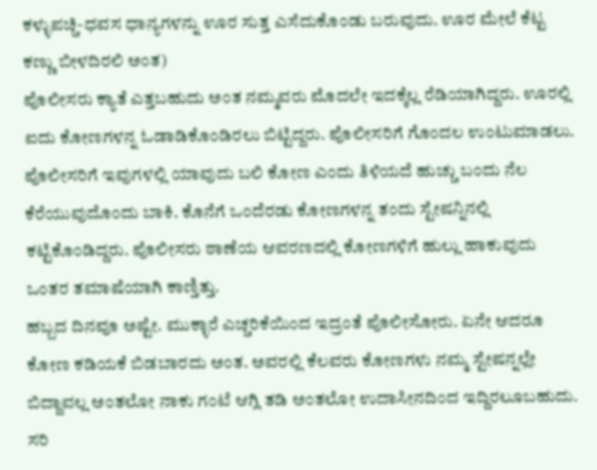ಕಳ್ಳುಪಚ್ಚಿ-ಧವಸ ಧಾನ್ಯಗಳನ್ನು ಊರ ಸುತ್ತ ಎಸೆದುಕೊಂಡು ಬರುವುದು. ಊರ ಮೇಲೆ ಕೆಟ್ಟ ಕಣ್ಣು ಬೀಳದಿರಲಿ ಅಂತ)
ಪೊಲೀಸರು ಕ್ಯಾತೆ ಎತ್ತಬಹುದು ಅಂತ ನಮ್ಮವರು ಮೊದಲೇ ಇದಕ್ಕೆಲ್ಲ ರೆಡಿಯಾಗಿದ್ದರು. ಊರಲ್ಲಿ ಐದು ಕೋಣಗಳನ್ನ ಓಡಾಡಿಕೊಂಡಿರಲು ಬಿಟ್ಟಿದ್ದರು. ಪೊಲೀಸರಿಗೆ ಗೊಂದಲ ಉಂಟುಮಾಡಲು. ಪೊಲೀಸರಿಗೆ ಇವುಗಳಲ್ಲಿ ಯಾವುದು ಬಲಿ ಕೋಣ ಎಂದು ತಿಳಿಯದೆ ಹುಚ್ಚು ಬಂದು ನೆಲ ಕೆರೆಯುವುದೊಂದು ಬಾಕಿ. ಕೊನೆಗೆ ಒಂದೆರಡು ಕೋಣಗಳನ್ನ ತಂದು ಸ್ಟೇಷನ್ನಿನಲ್ಲಿ ಕಟ್ಟಿಕೊಂಡಿದ್ದರು. ಪೊಲೀಸರು ಠಾಣೆಯ ಆವರಣದಲ್ಲಿ ಕೋಣಗಳಿಗೆ ಹುಲ್ಲು ಹಾಕುವುದು ಒಂತರ ತಮಾಷೆಯಾಗಿ ಕಾಣ್ತಿತ್ತು.
ಹಬ್ಬದ ದಿನವೂ ಅಷ್ಟೇ. ಮುಕ್ಳಾರೆ ಎಚ್ಚರಿಕೆಯಿಂದ ಇದ್ರಂತೆ ಪೊಲೀಸೋರು. ಏನೇ ಆದರೂ ಕೋಣ ಕಡಿಯಕೆ ಬಿಡಬಾರದು ಅಂತ. ಅವರಲ್ಲಿ ಕೆಲವರು ಕೋಣಗಳು ನಮ್ಮ ಸ್ಟೇಷನ್ನಲ್ಲೇ ಬಿದ್ದಾವಲ್ಲ ಅಂತಲೋ ನಾಕು ಗಂಟೆ ಆಗ್ಲಿ ತಡಿ ಅಂತಲೋ ಉದಾಸೀನದಿಂದ ಇದ್ದಿರಲೂಬಹುದು. ಸರಿ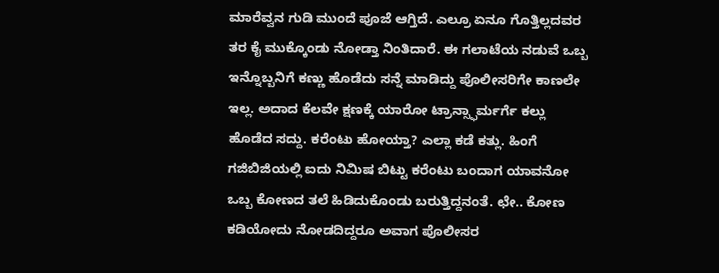ಮಾರೆವ್ವನ ಗುಡಿ ಮುಂದೆ ಪೂಜೆ ಆಗ್ತಿದೆ. ಎಲ್ರೂ ಏನೂ ಗೊತ್ತಿಲ್ಲದವರ ತರ ಕೈ ಮುಕ್ಕೊಂಡು ನೋಡ್ತಾ ನಿಂತಿದಾರೆ. ಈ ಗಲಾಟೆಯ ನಡುವೆ ಒಬ್ಬ ಇನ್ನೊಬ್ಬನಿಗೆ ಕಣ್ಣು ಹೊಡೆದು ಸನ್ನೆ ಮಾಡಿದ್ದು ಪೊಲೀಸರಿಗೇ ಕಾಣಲೇ ಇಲ್ಲ. ಅದಾದ ಕೆಲವೇ ಕ್ಷಣಕ್ಕೆ ಯಾರೋ ಟ್ರಾನ್ಸ್ಫಾರ್ಮರ್ಗೆ ಕಲ್ಲು ಹೊಡೆದ ಸದ್ದು. ಕರೆಂಟು ಹೋಯ್ತಾ? ಎಲ್ಲಾ ಕಡೆ ಕತ್ಲು. ಹಿಂಗೆ ಗಜಿಬಿಜಿಯಲ್ಲಿ ಐದು ನಿಮಿಷ ಬಿಟ್ಟು ಕರೆಂಟು ಬಂದಾಗ ಯಾವನೋ ಒಬ್ಬ ಕೋಣದ ತಲೆ ಹಿಡಿದುಕೊಂಡು ಬರುತ್ತಿದ್ದನಂತೆ. ಛೇ.. ಕೋಣ ಕಡಿಯೋದು ನೋಡದಿದ್ದರೂ ಅವಾಗ ಪೊಲೀಸರ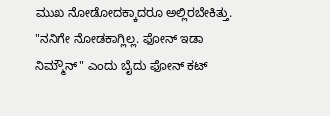ಮುಖ ನೋಡೋದಕ್ಕಾದರೂ ಅಲ್ಲಿರಬೇಕಿತ್ತು.
"ನನಿಗೇ ನೋಡಕಾಗ್ಲಿಲ್ಲ. ಫೋನ್ ಇಡಾ ನಿಮ್ಮೌನ್" ಎಂದು ಬೈದು ಫೋನ್ ಕಟ್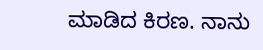ಮಾಡಿದ ಕಿರಣ. ನಾನು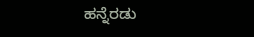ಹನ್ನೆರಡು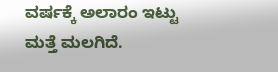ವರ್ಷಕ್ಕೆ ಅಲಾರಂ ಇಟ್ಟು ಮತ್ತೆ ಮಲಗಿದೆ.